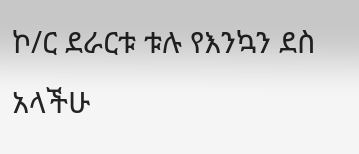ኮ/ር ደራርቱ ቱሉ የእንኳን ደስ አላችሁ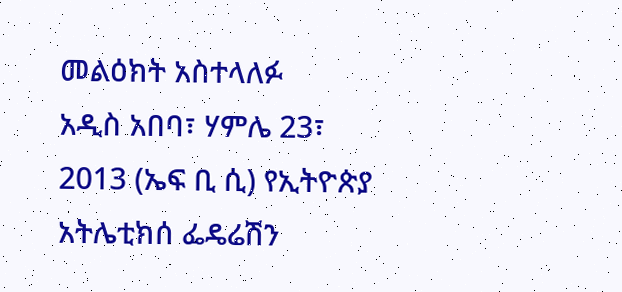መልዕክት አስተላለፉ
አዲስ አበባ፣ ሃምሌ 23፣ 2013 (ኤፍ ቢ ሲ) የኢትዮጵያ አትሌቲክሰ ፌዴሬሽን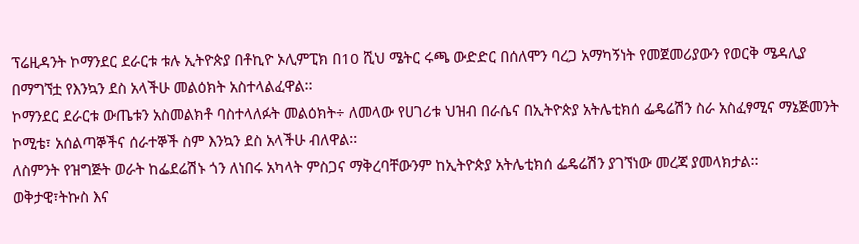ፕሬዚዳንት ኮማንደር ደራርቱ ቱሉ ኢትዮጵያ በቶኪዮ ኦሊምፒክ በ10 ሺህ ሜትር ሩጫ ውድድር በሰለሞን ባረጋ አማካኝነት የመጀመሪያውን የወርቅ ሜዳሊያ በማግኘቷ የእንኳን ደስ አላችሁ መልዕክት አስተላልፈዋል፡፡
ኮማንደር ደራርቱ ውጤቱን አስመልክቶ ባስተላለፉት መልዕክት÷ ለመላው የሀገሪቱ ህዝብ በራሴና በኢትዮጵያ አትሌቲክሰ ፌዴሬሽን ስራ አስፈፃሚና ማኔጅመንት ኮሚቴ፣ አሰልጣኞችና ሰራተኞች ስም እንኳን ደስ አላችሁ ብለዋል፡፡
ለስምንት የዝግጅት ወራት ከፌደሬሽኑ ጎን ለነበሩ አካላት ምስጋና ማቅረባቸውንም ከኢትዮጵያ አትሌቲክሰ ፌዴሬሽን ያገኘነው መረጃ ያመላክታል፡፡
ወቅታዊ፣ትኩስ እና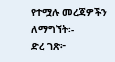የተሟሉ መረጃዎችን ለማግኘት፡-
ድረ ገጽ፦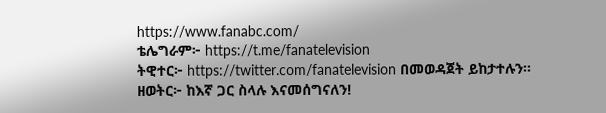https://www.fanabc.com/
ቴሌግራም፦ https://t.me/fanatelevision
ትዊተር፦ https://twitter.com/fanatelevision በመወዳጀት ይከታተሉን፡፡
ዘወትር፦ ከእኛ ጋር ስላሉ እናመሰግናለን!